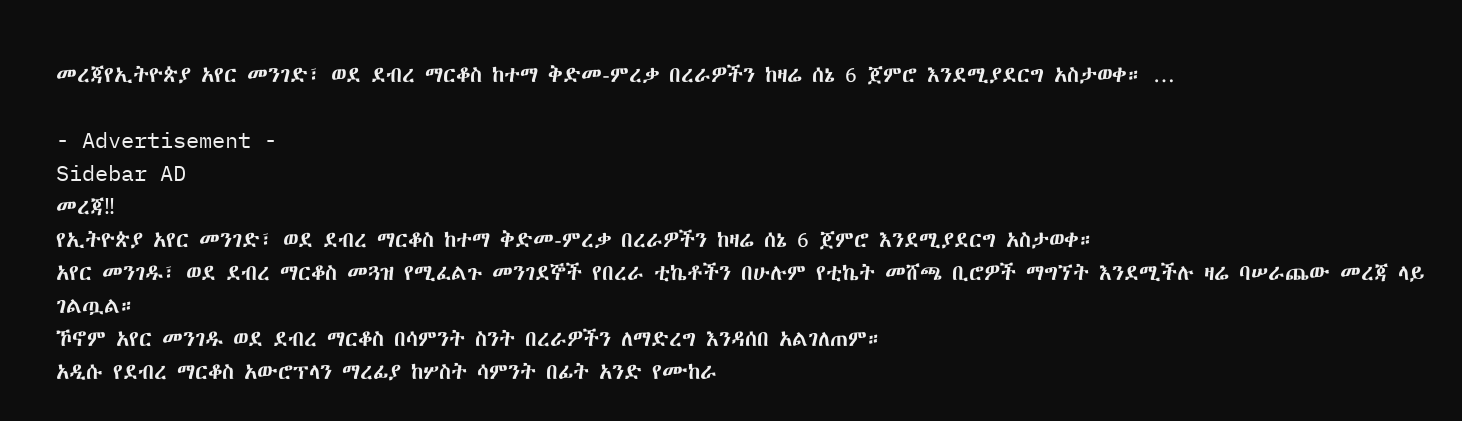መረጃየኢትዮጵያ አየር መንገድ፣ ወደ ደብረ ማርቆስ ከተማ ቅድመ-ምረቃ በረራዎችን ከዛሬ ሰኔ 6 ጀምሮ እንደሚያደርግ አስታወቀ። …

- Advertisement -
Sidebar AD
መረጃ‼
የኢትዮጵያ አየር መንገድ፣ ወደ ደብረ ማርቆስ ከተማ ቅድመ-ምረቃ በረራዎችን ከዛሬ ሰኔ 6 ጀምሮ እንደሚያደርግ አስታወቀ።
አየር መንገዱ፣ ወደ ደብረ ማርቆስ መጓዝ የሚፈልጉ መንገደኞች የበረራ ቲኬቶችን በሁሉም የቲኬት መሸጫ ቢሮዎች ማግኘት እንደሚችሉ ዛሬ ባሠራጨው መረጃ ላይ ገልጧል።
ኾኖም አየር መንገዱ ወደ ደብረ ማርቆስ በሳምንት ስንት በረራዎችን ለማድረግ እንዳሰበ አልገለጠም።
አዲሱ የደብረ ማርቆስ አውሮፕላን ማረፊያ ከሦስት ሳምንት በፊት አንድ የሙከራ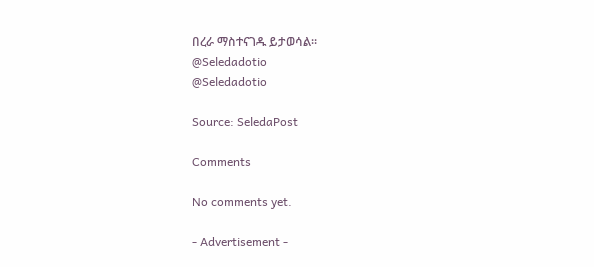በረራ ማስተናገዱ ይታወሳል።
@Seledadotio
@Seledadotio

Source: SeledaPost

Comments

No comments yet.

- Advertisement -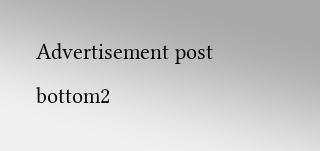Advertisement post bottom2